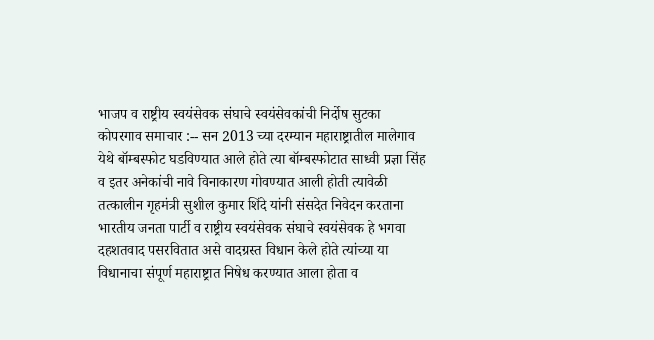भाजप व राष्ट्रीय स्वयंसेवक संघाचे स्वयंसेवकांची निर्दोष सुटका
कोपरगाव समाचार :-- सन 2013 च्या दरम्यान महाराष्ट्रातील मालेगाव येथे बॉम्बस्फोट घडविण्यात आले होते त्या बॉम्बस्फोटात साध्वी प्रज्ञा सिंह व इतर अनेकांची नावे विनाकारण गोवण्यात आली होती त्यावेळी तत्कालीन गृहमंत्री सुशील कुमार शिंदे यांनी संसदेत निवेदन करताना भारतीय जनता पार्टी व राष्ट्रीय स्वयंसेवक संघाचे स्वयंसेवक हे भगवा दहशतवाद पसरवितात असे वादग्रस्त विधान केले होते त्यांच्या या विधानाचा संपूर्ण महाराष्ट्रात निषेध करण्यात आला होता व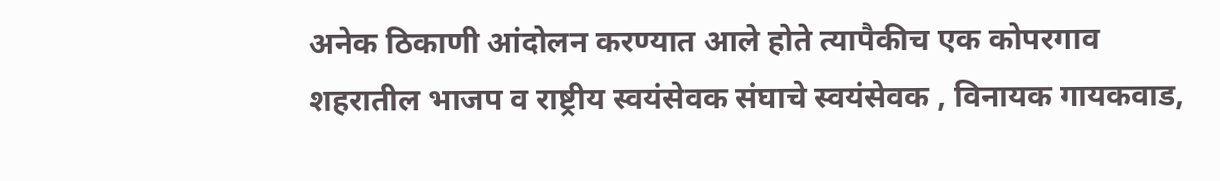अनेक ठिकाणी आंदोलन करण्यात आले होते त्यापैकीच एक कोपरगाव शहरातील भाजप व राष्ट्रीय स्वयंसेवक संघाचे स्वयंसेवक , विनायक गायकवाड,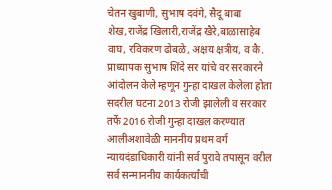चेतन खुबाणी, सुभाष दवंगे, सैदू बाबा शेख,राजेंद्र खिलारी,राजेंद्र खैरे,बाळासाहेब वाघ, रविकरण ढोबळे, अक्षय क्षत्रीय, व कै. प्राध्यापक सुभाष शिंदे सर यांचे वर सरकारने आंदोलन केले म्हणून गुन्हा दाखल केलेला होता सदरील घटना 2013 रोजी झालेली व सरकार तर्फे 2016 रोजी गुन्हा दाखल करण्यात आलीअशावेळी माननीय प्रथम वर्ग न्यायदंडाधिकारी यांनी सर्व पुरावे तपासून वरील सर्व सन्माननीय कार्यकर्त्यांची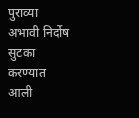पुराव्या अभावी निर्दोष सुटका करण्यात आली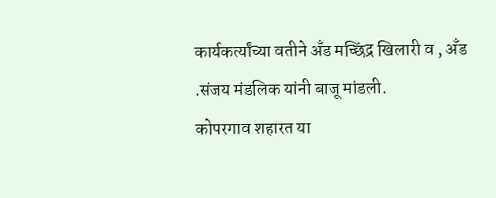कार्यकर्त्यांच्या वतीने अँड मच्छिंद्र खिलारी व , अँड .संजय मंडलिक यांनी बाजू मांडली.
कोपरगाव शहारत या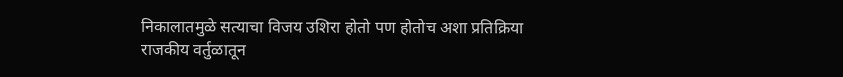निकालातमुळे सत्याचा विजय उशिरा होतो पण होतोच अशा प्रतिक्रिया राजकीय वर्तुळातून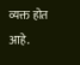व्यक्त होत आहे.